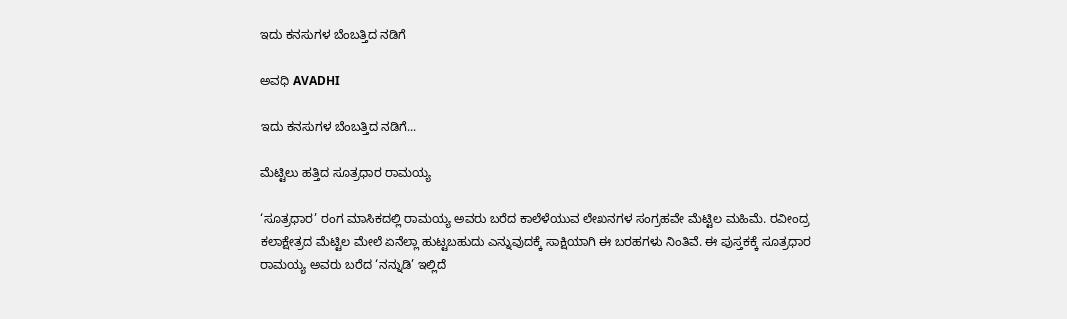ಇದು ಕನಸುಗಳ ಬೆಂಬತ್ತಿದ ನಡಿಗೆ‍

ಅವಧಿ AVADHI

ಇದು ಕನಸುಗಳ ಬೆಂಬತ್ತಿದ ನಡಿಗೆ...

ಮೆಟ್ಟಿಲು ಹತ್ತಿದ ಸೂತ್ರಧಾರ ರಾಮಯ್ಯ

‘ಸೂತ್ರಧಾರ’ ರಂಗ ಮಾಸಿಕದಲ್ಲಿ ರಾಮಯ್ಯ ಅವರು ಬರೆದ ಕಾಲೆಳೆಯುವ ಲೇಖನಗಳ ಸಂಗ್ರಹವೇ ಮೆಟ್ಟಿಲ ಮಹಿಮೆ. ರವೀಂದ್ರ ಕಲಾಕ್ಷೇತ್ರದ ಮೆಟ್ಟಿಲ ಮೇಲೆ ಏನೆಲ್ಲಾ ಹುಟ್ಟಬಹುದು ಎನ್ನುವುದಕ್ಕೆ ಸಾಕ್ಷಿಯಾಗಿ ಈ ಬರಹಗಳು ನಿಂತಿವೆ. ಈ ಪುಸ್ತಕಕ್ಕೆ ಸೂತ್ರಧಾರ ರಾಮಯ್ಯ ಅವರು ಬರೆದ ‘ನನ್ನುಡಿ’ ಇಲ್ಲಿದೆ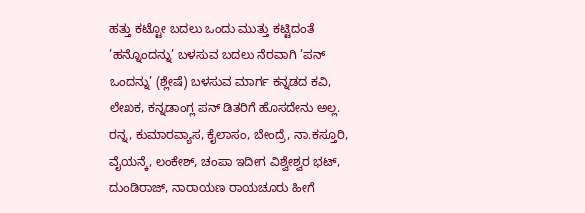ಹತ್ತು ಕಟ್ಟೋ ಬದಲು ಒಂದು ಮುತ್ತು ಕಟ್ಟಿದಂತೆ ’ಹನ್ನೊಂದನ್ನು’ ಬಳಸುವ ಬದಲು ನೆರವಾಗಿ ’ಪನ್ ಒಂದನ್ನು’ (ಶ್ಲೇಷೆ) ಬಳಸುವ ಮಾರ್ಗ ಕನ್ನಡದ ಕವಿ, ಲೇಖಕ, ಕನ್ನಡಾಂಗ್ಲ ಪನ್ ಡಿತರಿಗೆ ಹೊಸದೇನು ಅಲ್ಲ. ರನ್ನ, ಕುಮಾರವ್ಯಾಸ, ಕೈಲಾಸಂ, ಬೇಂದ್ರೆ, ನಾ.ಕಸ್ತೂರಿ, ವೈಯನ್ಕೆ, ಲಂಕೇಶ್, ಚಂಪಾ ಇದೀಗ ವಿಶ್ವೇಶ್ವರ ಭಟ್, ದುಂಡಿರಾಜ್, ನಾರಾಯಣ ರಾಯಚೂರು ಹೀಗೆ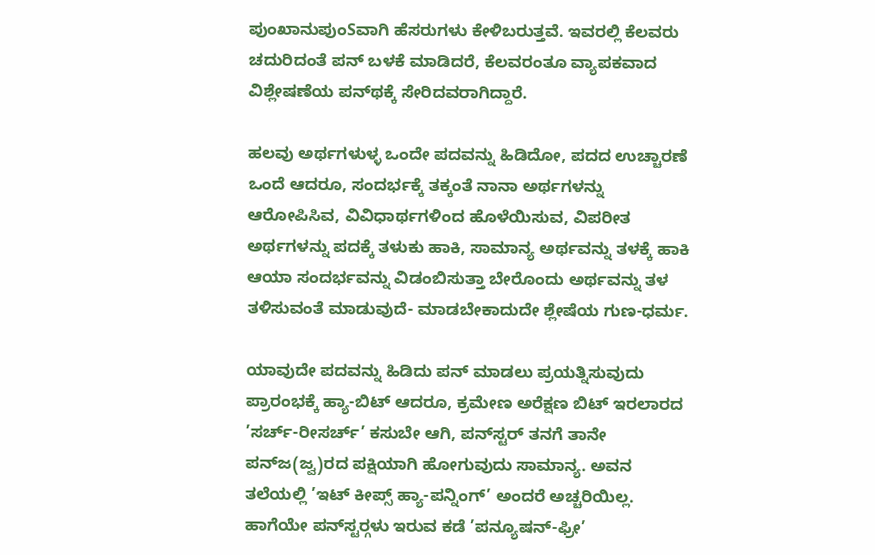ಪುಂಖಾನುಪುಂSವಾಗಿ ಹೆಸರುಗಳು ಕೇಳಿಬರುತ್ತವೆ. ಇವರಲ್ಲಿ ಕೆಲವರು ಚದುರಿದಂತೆ ಪನ್ ಬಳಕೆ ಮಾಡಿದರೆ, ಕೆಲವರಂತೂ ವ್ಯಾಪಕವಾದ ವಿಶ್ಲೇಷಣೆಯ ಪನ್‌ಥಕ್ಕೆ ಸೇರಿದವರಾಗಿದ್ದಾರೆ.

ಹಲವು ಅರ್ಥಗಳುಳ್ಳ ಒಂದೇ ಪದವನ್ನು ಹಿಡಿದೋ, ಪದದ ಉಚ್ಚಾರಣೆ ಒಂದೆ ಆದರೂ, ಸಂದರ್ಭಕ್ಕೆ ತಕ್ಕಂತೆ ನಾನಾ ಅರ್ಥಗಳನ್ನು ಆರೋಪಿಸಿವ, ವಿವಿಧಾರ್ಥಗಳಿಂದ ಹೊಳೆಯಿಸುವ, ವಿಪರೀತ ಅರ್ಥಗಳನ್ನು ಪದಕ್ಕೆ ತಳುಕು ಹಾಕಿ, ಸಾಮಾನ್ಯ ಅರ್ಥವನ್ನು ತಳಕ್ಕೆ ಹಾಕಿ ಆಯಾ ಸಂದರ್ಭವನ್ನು ವಿಡಂಬಿಸುತ್ತಾ ಬೇರೊಂದು ಅರ್ಥವನ್ನು ತಳ ತಳಿಸುವಂತೆ ಮಾಡುವುದೆ- ಮಾಡಬೇಕಾದುದೇ ಶ್ಲೇಷೆಯ ಗುಣ-ಧರ್ಮ.

ಯಾವುದೇ ಪದವನ್ನು ಹಿಡಿದು ಪನ್ ಮಾಡಲು ಪ್ರಯತ್ನಿಸುವುದು ಪ್ರಾರಂಭಕ್ಕೆ ಹ್ಯಾ-ಬಿಟ್ ಆದರೂ, ಕ್ರಮೇಣ ಅರೆಕ್ಷಣ ಬಿಟ್ ಇರಲಾರದ ’ಸರ್ಚ್-ರೀಸರ್ಚ್’ ಕಸುಬೇ ಆಗಿ, ಪನ್‌ಸ್ಟರ್ ತನಗೆ ತಾನೇ ಪನ್‌ಜ(ಜ್ವ)ರದ ಪಕ್ಷಿಯಾಗಿ ಹೋಗುವುದು ಸಾಮಾನ್ಯ. ಅವನ ತಲೆಯಲ್ಲಿ ’ಇಟ್ ಕೀಪ್ಸ್ ಹ್ಯಾ-ಪನ್ನಿಂಗ್’ ಅಂದರೆ ಅಚ್ಚರಿಯಿಲ್ಲ. ಹಾಗೆಯೇ ಪನ್‌ಸ್ಟರ‍್ಗಳು ಇರುವ ಕಡೆ ’ಪನ್ಯೂಷನ್-ಫ್ರೀ’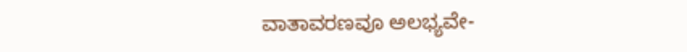ವಾತಾವರಣವೂ ಅಲಭ್ಯವೇ-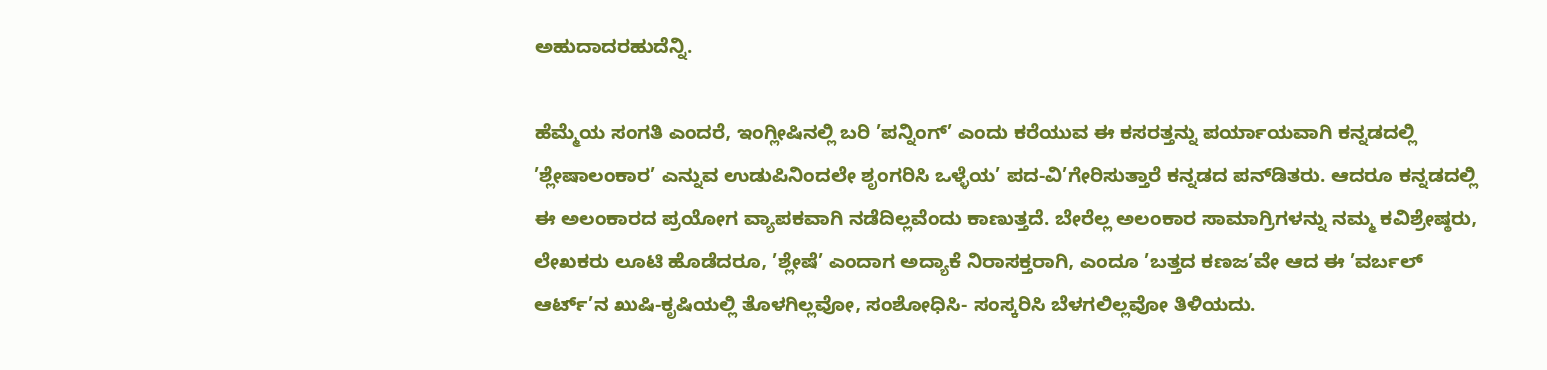ಅಹುದಾದರಹುದೆನ್ನಿ.

ಹೆಮ್ಮೆಯ ಸಂಗತಿ ಎಂದರೆ, ಇಂಗ್ಲೀಷಿನಲ್ಲಿ ಬರಿ ’ಪನ್ನಿಂಗ್’ ಎಂದು ಕರೆಯುವ ಈ ಕಸರತ್ತನ್ನು ಪರ್ಯಾಯವಾಗಿ ಕನ್ನಡದಲ್ಲಿ ’ಶ್ಲೇಷಾಲಂಕಾರ’ ಎನ್ನುವ ಉಡುಪಿನಿಂದಲೇ ಶೃಂಗರಿಸಿ ಒಳ್ಳೆಯ’ ಪದ-ವಿ’ಗೇರಿಸುತ್ತಾರೆ ಕನ್ನಡದ ಪನ್‌ಡಿತರು. ಆದರೂ ಕನ್ನಡದಲ್ಲಿ ಈ ಅಲಂಕಾರದ ಪ್ರಯೋಗ ವ್ಯಾಪಕವಾಗಿ ನಡೆದಿಲ್ಲವೆಂದು ಕಾಣುತ್ತದೆ. ಬೇರೆಲ್ಲ ಅಲಂಕಾರ ಸಾಮಾಗ್ರಿಗಳನ್ನು ನಮ್ಮ ಕವಿಶ್ರೇಷ್ಠರು, ಲೇಖಕರು ಲೂಟಿ ಹೊಡೆದರೂ, ’ಶ್ಲೇಷೆ’ ಎಂದಾಗ ಅದ್ಯಾಕೆ ನಿರಾಸಕ್ತರಾಗಿ, ಎಂದೂ ’ಬತ್ತದ ಕಣಜ’ವೇ ಆದ ಈ ’ವರ್ಬಲ್ ಆರ್ಟ್’ನ ಖುಷಿ-ಕೃಷಿಯಲ್ಲಿ ತೊಳಗಿಲ್ಲವೋ, ಸಂಶೋಧಿಸಿ- ಸಂಸ್ಕರಿಸಿ ಬೆಳಗಲಿಲ್ಲವೋ ತಿಳಿಯದು.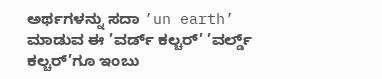ಅರ್ಥಗಳನ್ನು ಸದಾ ’un earth’ ಮಾಡುವ ಈ ’ವರ್ಡ್ ಕಲ್ಚರ್’ ’ವರ್ಲ್ಡ್ ಕಲ್ಚರ್’ಗೂ ಇಂಬು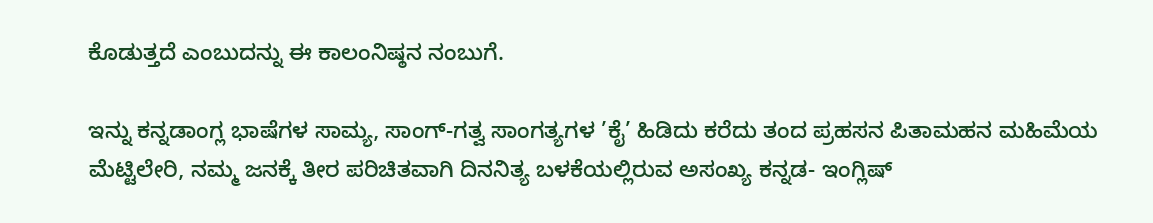ಕೊಡುತ್ತದೆ ಎಂಬುದನ್ನು ಈ ಕಾಲಂನಿಷ್ಠನ ನಂಬುಗೆ.

ಇನ್ನು ಕನ್ನಡಾಂಗ್ಲ ಭಾಷೆಗಳ ಸಾಮ್ಯ, ಸಾಂಗ್-ಗತ್ವ ಸಾಂಗತ್ಯಗಳ ’ಕೈ’ ಹಿಡಿದು ಕರೆದು ತಂದ ಪ್ರಹಸನ ಪಿತಾಮಹನ ಮಹಿಮೆಯ ಮೆಟ್ಟಿಲೇರಿ, ನಮ್ಮ ಜನಕ್ಕೆ ತೀರ ಪರಿಚಿತವಾಗಿ ದಿನನಿತ್ಯ ಬಳಕೆಯಲ್ಲಿರುವ ಅಸಂಖ್ಯ ಕನ್ನಡ- ಇಂಗ್ಲಿಷ್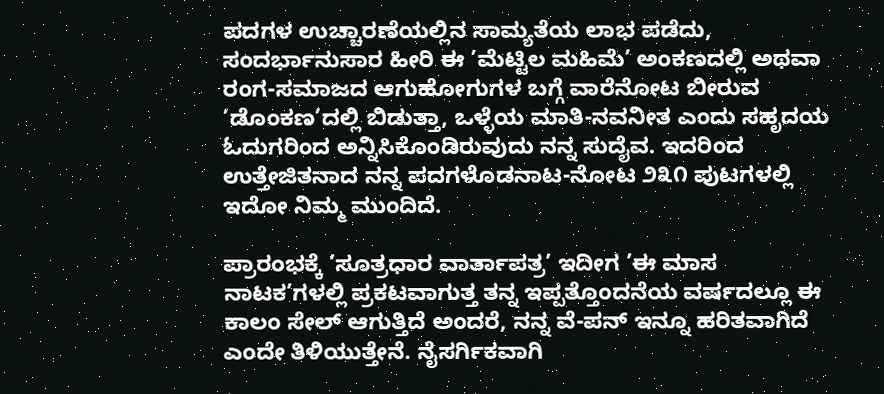ಪದಗಳ ಉಚ್ಚಾರಣೆಯಲ್ಲಿನ ಸಾಮ್ಯತೆಯ ಲಾಭ ಪಡೆದು, ಸಂದರ್ಭಾನುಸಾರ ಹೀರಿ ಈ ’ಮೆಟ್ಟಿಲ ಮಹಿಮೆ’ ಅಂಕಣದಲ್ಲಿ ಅಥವಾ ರಂಗ-ಸಮಾಜದ ಆಗುಹೋಗುಗಳ ಬಗ್ಗೆ ವಾರೆನೋಟ ಬೀರುವ ’ಡೊಂಕಣ’ದಲ್ಲಿ ಬಿಡುತ್ತಾ, ಒಳ್ಳೆಯ ಮಾತಿ-ನವನೀತ ಎಂದು ಸಹೃದಯ ಓದುಗರಿಂದ ಅನ್ನಿಸಿಕೊಂಡಿರುವುದು ನನ್ನ ಸುದೈವ. ಇದರಿಂದ ಉತ್ತೇಜಿತನಾದ ನನ್ನ ಪದಗಳೊಡನಾಟ-ನೋಟ ೨೩೧ ಪುಟಗಳಲ್ಲಿ ಇದೋ ನಿಮ್ಮ ಮುಂದಿದೆ.

ಪ್ರಾರಂಭಕ್ಕೆ ’ಸೂತ್ರಧಾರ ವಾರ್ತಾಪತ್ರ’ ಇದೀಗ ’ಈ ಮಾಸ ನಾಟಕ’ಗಳಲ್ಲಿ ಪ್ರಕಟವಾಗುತ್ತ ತನ್ನ ಇಪ್ಪತ್ತೊಂದನೆಯ ವರ್ಷದಲ್ಲೂ ಈ ಕಾಲಂ ಸೇಲ್ ಆಗುತ್ತಿದೆ ಅಂದರೆ, ನನ್ನ ವೆ-ಪನ್ ಇನ್ನೂ ಹರಿತವಾಗಿದೆ ಎಂದೇ ತಿಳಿಯುತ್ತೇನೆ. ನೈಸರ್ಗಿಕವಾಗಿ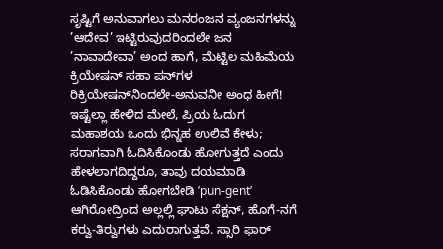ಸೃಷ್ಟಿಗೆ ಅನುವಾಗಲು ಮನರಂಜನ ವ್ಯಂಜನಗಳನ್ನು ’ಆದೇವ’ ಇಟ್ಟಿರುವುದರಿಂದಲೇ ಜನ ’ನಾವಾದೇವಾ’ ಅಂದ ಹಾಗೆ, ಮೆಟ್ಟಿಲ ಮಹಿಮೆಯ ಕ್ರಿಯೇಷನ್ ಸಹಾ ಪನ್‌ಗಳ ರಿಕ್ರಿಯೇಷನ್‌ನಿಂದಲೇ-ಅನುವನೀ ಅಂಧ ಹೀಗೆ! ಇಷ್ಟೆಲ್ಲಾ ಹೇಳಿದ ಮೇಲೆ, ಪ್ರಿಯ ಓದುಗ ಮಹಾಶಯ ಒಂದು ಭಿನ್ನಹ ಉಲಿವೆ ಕೇಳು; ಸರಾಗವಾಗಿ ಓದಿಸಿಕೊಂಡು ಹೋಗುತ್ತದೆ ಎಂದು ಹೇಳಲಾಗದಿದ್ದರೂ, ತಾವು ದಯಮಾಡಿ ಓಡಿಸಿಕೊಂಡು ಹೋಗಬೇಡಿ ’pun-gent’ ಆಗಿರೋದ್ರಿಂದ ಅಲ್ಲಲ್ಲಿ ಘಾಟು ಸೆಕ್ಷನ್, ಹೊಗೆ-ನಗೆ ಕರ‍್ವು-ತಿರ‍್ವುಗಳು ಎದುರಾಗುತ್ತವೆ. ಸ್ಸಾರಿ ಫಾರ್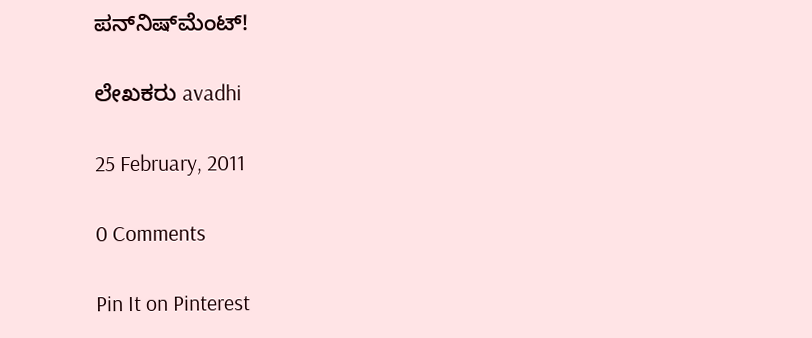ಪನ್‌ನಿಷ್‌ಮೆಂಟ್!

ಲೇಖಕರು avadhi

25 February, 2011

0 Comments

Pin It on Pinterest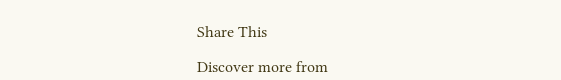Share This

Discover more from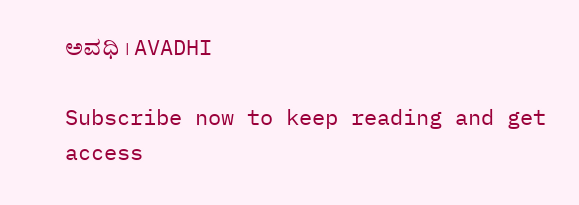ಅವಧಿ । AVADHI

Subscribe now to keep reading and get access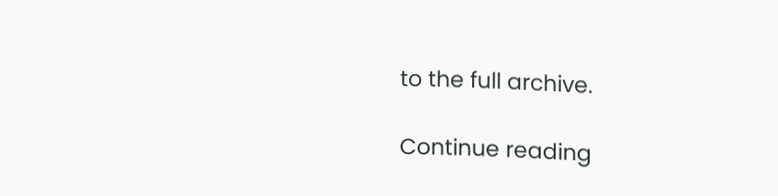to the full archive.

Continue reading